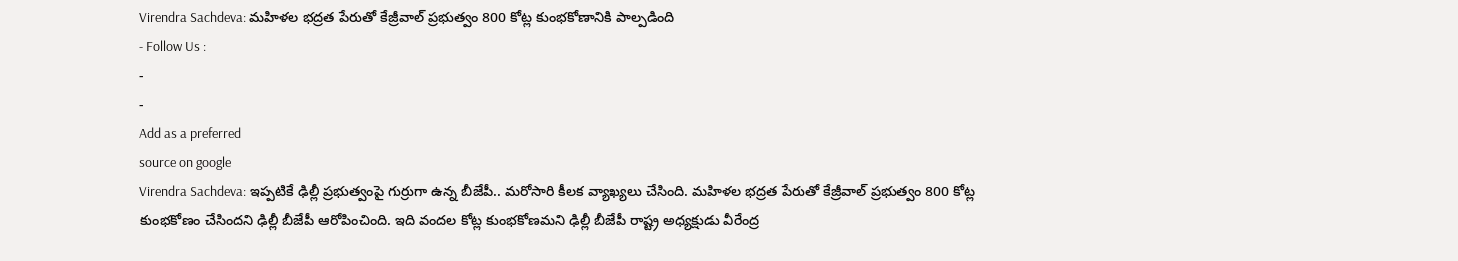Virendra Sachdeva: మహిళల భద్రత పేరుతో కేజ్రీవాల్ ప్రభుత్వం 800 కోట్ల కుంభకోణానికి పాల్పడింది
- Follow Us :
-
-
Add as a preferred
source on google
Virendra Sachdeva: ఇప్పటికే ఢిల్లీ ప్రభుత్వంపై గుర్రుగా ఉన్న బీజేపీ.. మరోసారి కీలక వ్యాఖ్యలు చేసింది. మహిళల భద్రత పేరుతో కేజ్రీవాల్ ప్రభుత్వం 800 కోట్ల కుంభకోణం చేసిందని ఢిల్లీ బీజేపీ ఆరోపించింది. ఇది వందల కోట్ల కుంభకోణమని ఢిల్లీ బీజేపీ రాష్ట్ర అధ్యక్షుడు వీరేంద్ర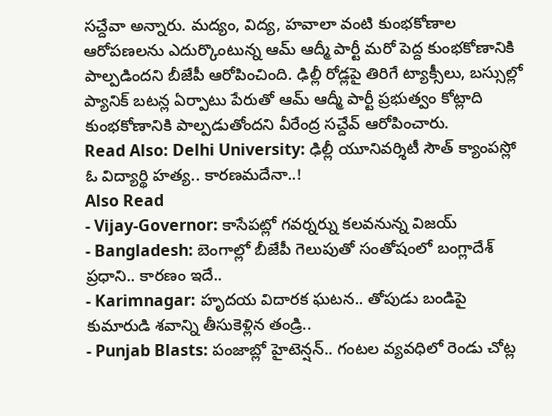సచ్దేవా అన్నారు. మద్యం, విద్య, హవాలా వంటి కుంభకోణాల ఆరోపణలను ఎదుర్కొంటున్న ఆమ్ ఆద్మీ పార్టీ మరో పెద్ద కుంభకోణానికి పాల్పడిందని బీజేపీ ఆరోపించింది. ఢిల్లీ రోడ్లపై తిరిగే ట్యాక్సీలు, బస్సుల్లో ప్యానిక్ బటన్ల ఏర్పాటు పేరుతో ఆమ్ ఆద్మీ పార్టీ ప్రభుత్వం కోట్లాది కుంభకోణానికి పాల్పడుతోందని వీరేంద్ర సచ్దేవ్ ఆరోపించారు.
Read Also: Delhi University: ఢిల్లీ యూనివర్శిటీ సౌత్ క్యాంపస్లో ఓ విద్యార్థి హత్య.. కారణమదేనా..!
Also Read
- Vijay-Governor: కాసేపట్లో గవర్నర్ను కలవనున్న విజయ్
- Bangladesh: బెంగాల్లో బీజేపీ గెలుపుతో సంతోషంలో బంగ్లాదేశ్ ప్రధాని.. కారణం ఇదే..
- Karimnagar: హృదయ విదారక ఘటన.. తోపుడు బండిపై కుమారుడి శవాన్ని తీసుకెళ్లిన తండ్రి..
- Punjab Blasts: పంజాబ్లో హైటెన్షన్.. గంటల వ్యవధిలో రెండు చోట్ల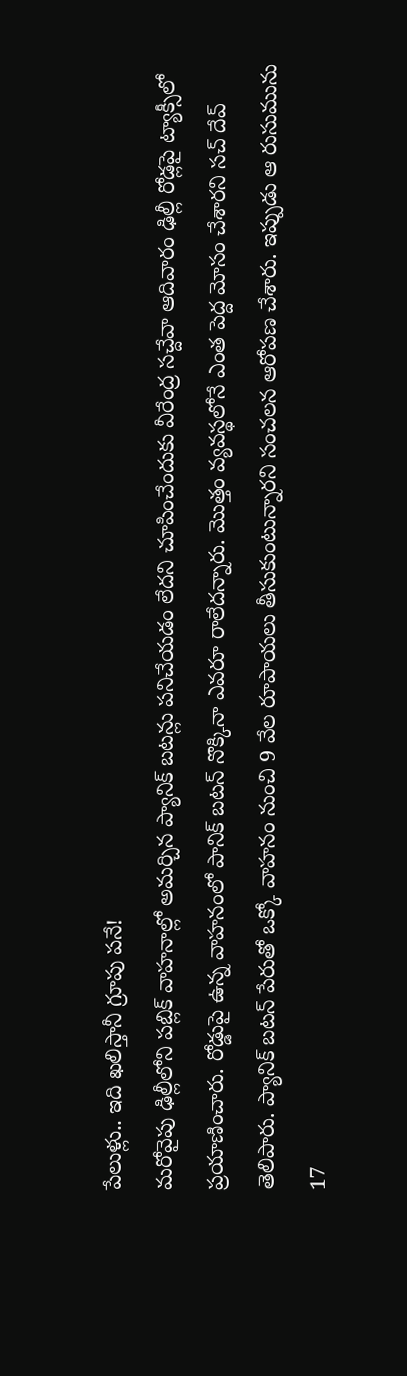పేలుళ్లు.. ఇది ఖలిస్తానీ గ్రూపు పనే!
మరోవైపు ఢిల్లీలోని పబ్లిక్ వాహనాల్లో అమర్చిన ప్యానిక్ బటన్లు పనిచేయడం లేదని చూపించేందుకు వీరేంద్ర సచ్దేవా ఆదివారం ఢిల్లీ రోడ్లపై ట్యాక్సీలో ప్రయాణించారు. రోడ్డుపై ఉన్న వాహనంలో పానిక్ బటన్ నొక్కినా ఎవరూ రాలేదన్నారు. మొత్తం వ్యవస్థలోనే ఎంత పెద్ద మోసం చేశారని సచ్ దేవ్ తెలిపారు. ప్యానిక్ బటన్ పేరుతో ఒక్కో వాహనం నుంచి 9 వేల రూపాయలు తీసుకుంటున్నారని సంచలన ఆరోపణ చేశారు. ఇప్పుడు ఆ రుసుమును 17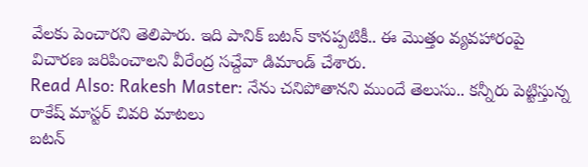వేలకు పెంచారని తెలిపారు. ఇది పానిక్ బటన్ కానప్పటికీ.. ఈ మొత్తం వ్యవహారంపై విచారణ జరిపించాలని వీరేంద్ర సచ్దేవా డిమాండ్ చేశారు.
Read Also: Rakesh Master: నేను చనిపోతానని ముందే తెలుసు.. కన్నీరు పెట్టిస్తున్న రాకేష్ మాస్టర్ చివరి మాటలు
బటన్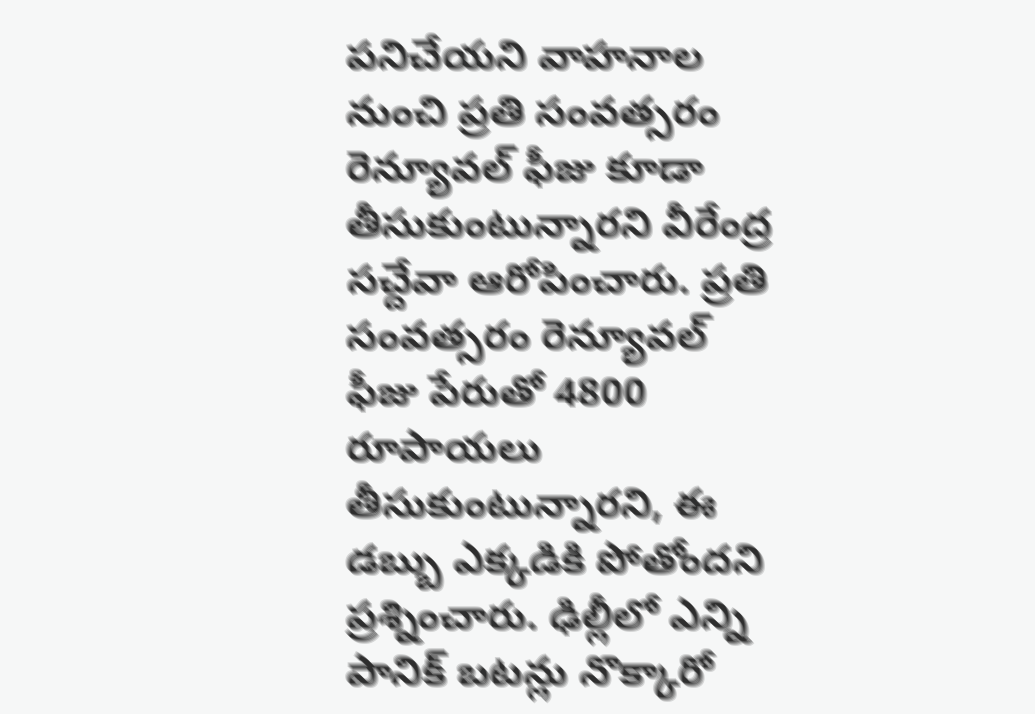పనిచేయని వాహనాల నుంచి ప్రతి సంవత్సరం రెన్యూవల్ ఫీజు కూడా తీసుకుంటున్నారని వీరేంద్ర సచ్దేవా ఆరోపించారు. ప్రతి సంవత్సరం రెన్యూవల్ ఫీజు పేరుతో 4800 రూపాయలు తీసుకుంటున్నారని, ఈ డబ్బు ఎక్కడికి పోతోందని ప్రశ్నించారు. ఢిల్లీలో ఎన్ని పానిక్ బటన్లు నొక్కారో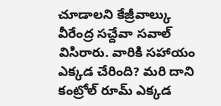చూడాలని కేజ్రీవాల్కు వీరేంద్ర సచ్దేవా సవాల్ విసిరారు. వారికి సహాయం ఎక్కడ చేరింది? మరి దాని కంట్రోల్ రూమ్ ఎక్కడ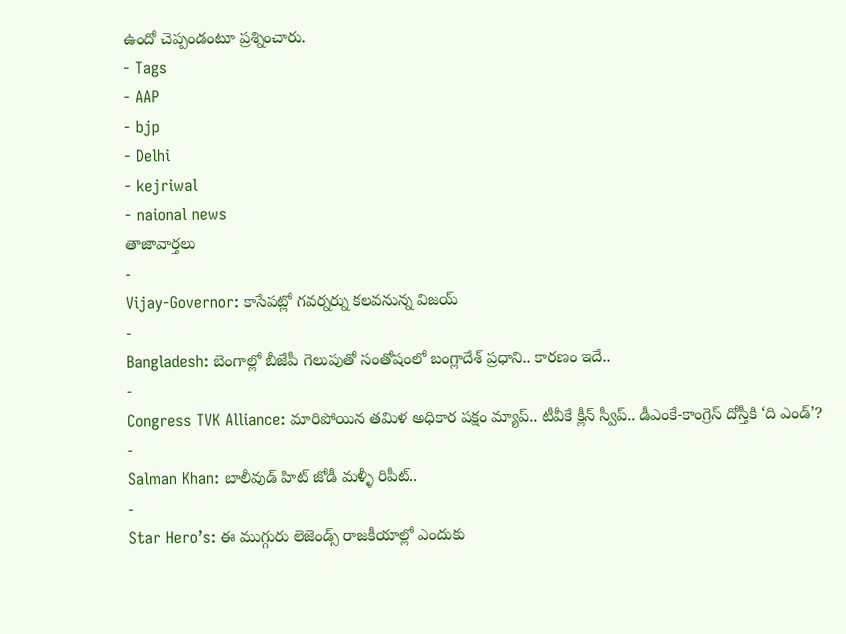ఉందో చెప్పండంటూ ప్రశ్నించారు.
- Tags
- AAP
- bjp
- Delhi
- kejriwal
- naional news
తాజావార్తలు
-
Vijay-Governor: కాసేపట్లో గవర్నర్ను కలవనున్న విజయ్
-
Bangladesh: బెంగాల్లో బీజేపీ గెలుపుతో సంతోషంలో బంగ్లాదేశ్ ప్రధాని.. కారణం ఇదే..
-
Congress TVK Alliance: మారిపోయిన తమిళ అధికార పక్షం మ్యాప్.. టీవీకే క్లీన్ స్వీప్.. డీఎంకే-కాంగ్రెస్ దోస్తీకి ‘ది ఎండ్’?
-
Salman Khan: బాలీవుడ్ హిట్ జోడీ మళ్ళీ రిపీట్..
-
Star Hero’s: ఈ ముగ్గురు లెజెండ్స్ రాజకీయాల్లో ఎందుకు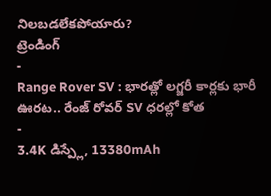నిలబడలేకపోయారు?
ట్రెండింగ్
-
Range Rover SV : భారత్లో లగ్జరీ కార్లకు భారీ ఊరట.. రేంజ్ రోవర్ SV ధరల్లో కోత
-
3.4K డిస్ప్లే, 13380mAh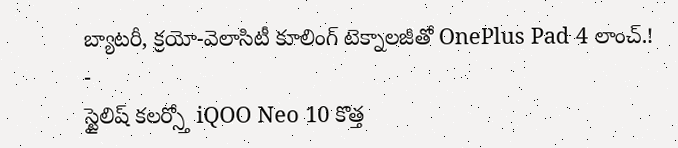బ్యాటరీ, క్రయో-వెలాసిటీ కూలింగ్ టెక్నాలజీతో OnePlus Pad 4 లాంచ్.!
-
స్టైలిష్ కలర్స్తో iQOO Neo 10 కొత్త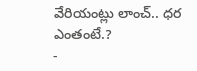వేరియంట్లు లాంచ్.. ధర ఎంతంటే.?
-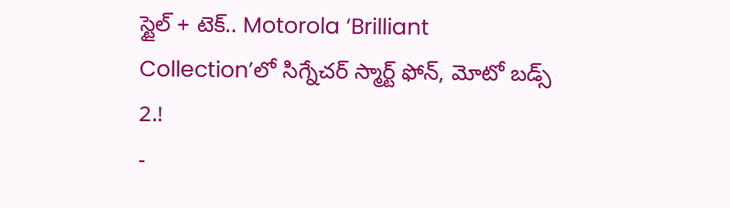స్టైల్ + టెక్.. Motorola ‘Brilliant Collection’లో సిగ్నేచర్ స్మార్ట్ ఫోన్, మోటో బడ్స్ 2.!
-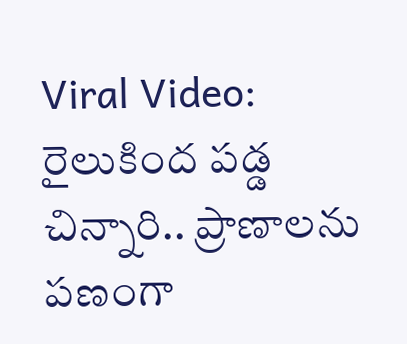Viral Video: రైలుకింద పడ్డ చిన్నారి.. ప్రాణాలను పణంగా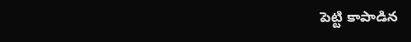పెట్టి కాపాడిన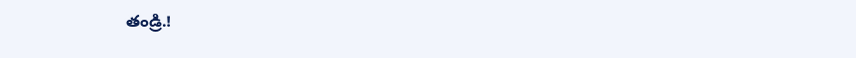తండ్రి.!